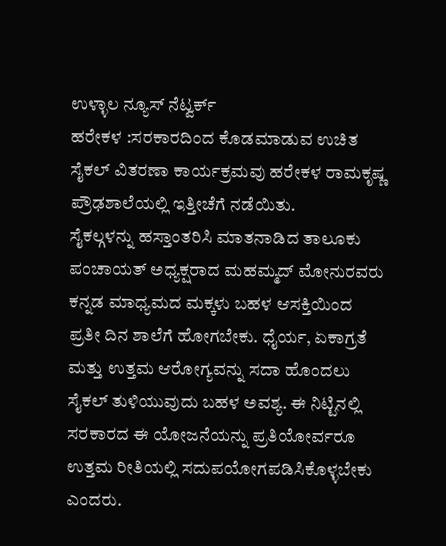ಉಳ್ಳಾಲ ನ್ಯೂಸ್ ನೆಟ್ವರ್ಕ್
ಹರೇಕಳ :ಸರಕಾರದಿಂದ ಕೊಡಮಾಡುವ ಉಚಿತ ಸೈಕಲ್ ವಿತರಣಾ ಕಾರ್ಯಕ್ರಮವು ಹರೇಕಳ ರಾಮಕೃಷ್ಣ ಪ್ರೌಢಶಾಲೆಯಲ್ಲಿ ಇತ್ತೀಚೆಗೆ ನಡೆಯಿತು.
ಸೈಕಲ್ಗಳನ್ನು ಹಸ್ತಾಂತರಿಸಿ ಮಾತನಾಡಿದ ತಾಲೂಕು ಪಂಚಾಯತ್ ಅಧ್ಯಕ್ಷರಾದ ಮಹಮ್ಮದ್ ಮೋನುರವರು ಕನ್ನಡ ಮಾಧ್ಯಮದ ಮಕ್ಕಳು ಬಹಳ ಆಸಕ್ತಿಯಿಂದ ಪ್ರತೀ ದಿನ ಶಾಲೆಗೆ ಹೋಗಬೇಕು. ಧೈರ್ಯ, ಏಕಾಗ್ರತೆ ಮತ್ತು ಉತ್ತಮ ಆರೋಗ್ಯವನ್ನು ಸದಾ ಹೊಂದಲು ಸೈಕಲ್ ತುಳಿಯುವುದು ಬಹಳ ಅವಶ್ಯ. ಈ ನಿಟ್ಟಿನಲ್ಲಿ ಸರಕಾರದ ಈ ಯೋಜನೆಯನ್ನು ಪ್ರತಿಯೋರ್ವರೂ ಉತ್ತಮ ರೀತಿಯಲ್ಲಿ ಸದುಪಯೋಗಪಡಿಸಿಕೊಳ್ಳಬೇಕು ಎಂದರು.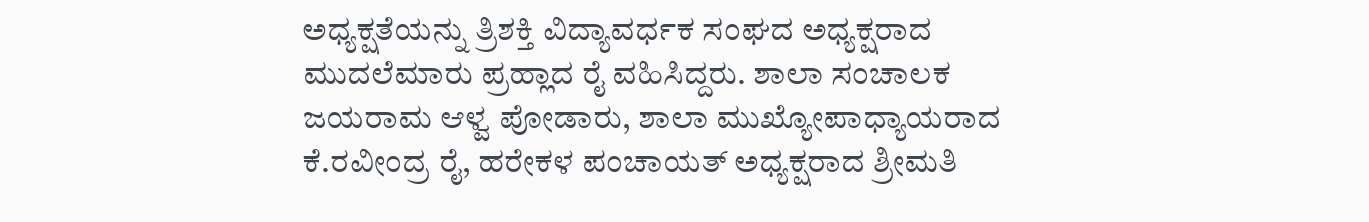ಅಧ್ಯಕ್ಷತೆಯನ್ನು ತ್ರಿಶಕ್ತಿ ವಿದ್ಯಾವರ್ಧಕ ಸಂಘದ ಅಧ್ಯಕ್ಷರಾದ ಮುದಲೆಮಾರು ಪ್ರಹ್ಲಾದ ರೈ ವಹಿಸಿದ್ದರು. ಶಾಲಾ ಸಂಚಾಲಕ ಜಯರಾಮ ಆಳ್ವ ಪೋಡಾರು, ಶಾಲಾ ಮುಖ್ಯೋಪಾಧ್ಯಾಯರಾದ ಕೆ.ರವೀಂದ್ರ ರೈ, ಹರೇಕಳ ಪಂಚಾಯತ್ ಅಧ್ಯಕ್ಷರಾದ ಶ್ರೀಮತಿ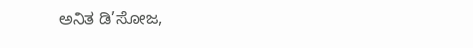ಅನಿತ ಡಿ’ಸೋಜ,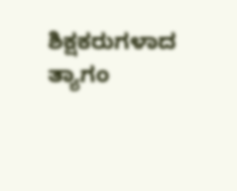ಶಿಕ್ಷಕರುಗಳಾದ ತ್ಯಾಗಂ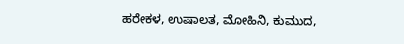ಹರೇಕಳ, ಉಷಾಲತ, ಮೋಹಿನಿ, ಕುಮುದ,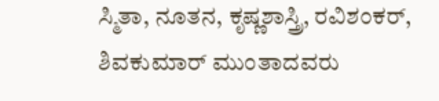ಸ್ಮಿತಾ, ನೂತನ, ಕೃಷ್ಣಶಾಸ್ತ್ರಿ, ರವಿಶಂಕರ್, ಶಿವಕುಮಾರ್ ಮುಂತಾದವರು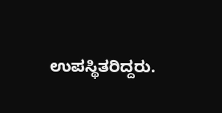ಉಪಸ್ಥಿತರಿದ್ದರು.